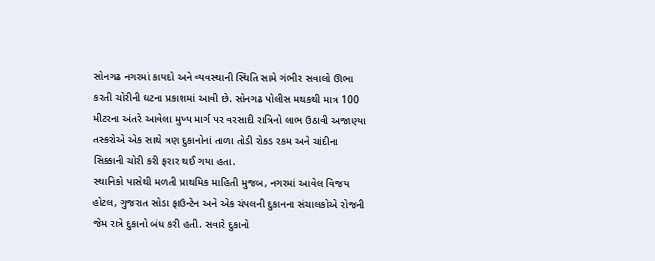સોનગઢ નગરમાં કાયદો અને વ્યવસ્થાની સ્થિતિ સામે ગંભીર સવાલો ઊભા કરતી ચોરીની ઘટના પ્રકાશમાં આવી છે. સોનગઢ પોલીસ મથકથી માત્ર 100 મીટરના અંતરે આવેલા મુખ્ય માર્ગ પર વરસાદી રાત્રિનો લાભ ઉઠાવી અજાણ્યા તસ્કરોએ એક સાથે ત્રણ દુકાનોનાં તાળા તોડી રોકડ રકમ અને ચાંદીના સિક્કાની ચોરી કરી ફરાર થઈ ગયા હતા.
સ્થાનિકો પાસેથી મળતી પ્રાથમિક માહિતી મુજબ, નગરમાં આવેલ વિજય હોટલ, ગુજરાત સોડા ફાઉન્ટેન અને એક ચંપલની દુકાનના સંચાલકોએ રોજની જેમ રાત્રે દુકાનો બંધ કરી હતી. સવારે દુકાનો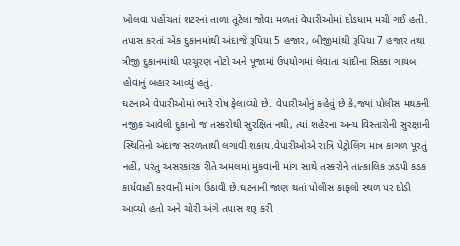ખોલવા પહોંચતાં શટરનાં તાળા તૂટેલા જોવા મળતાં વેપારીઓમાં દોડધામ મચી ગઈ હતી. તપાસ કરતાં એક દુકાનમાંથી અંદાજે રૂપિયા 5 હજાર, બીજીમાંથી રૂપિયા 7 હજાર તથા ત્રીજી દુકાનમાંથી પરચૂરણ નોટો અને પૂજામાં ઉપયોગમાં લેવાતા ચાંદીના સિક્કા ગાયબ હોવાનું બહાર આવ્યું હતું.
ઘટનાએ વેપારીઓમાં ભારે રોષ ફેલાવ્યો છે. વેપારીઓનું કહેવું છે કે,જ્યાં પોલીસ મથકની નજીક આવેલી દુકાનો જ તસ્કરોથી સુરક્ષિત નથી, ત્યાં શહેરના અન્ય વિસ્તારોની સુરક્ષાની સ્થિતિનો અંદાજ સરળતાથી લગાવી શકાય.વેપારીઓએ રાત્રિ પેટ્રોલિંગ માત્ર કાગળ પૂરતું નહીં, પરંતુ અસરકારક રીતે અમલમાં મુકવાની માંગ સાથે તસ્કરોને તાત્કાલિક ઝડપી કડક કાર્યવાહી કરવાની માંગ ઉઠાવી છે.ઘટનાની જાણ થતાં પોલીસ કાફલો સ્થળ પર દોડી આવ્યો હતો અને ચોરી અંગે તપાસ શરૂ કરી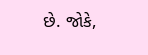છે. જોકે,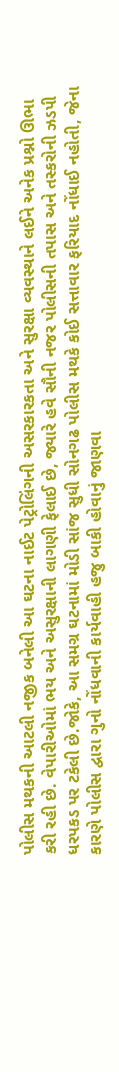પોલીસ મથકની આટલી નજીક બનેલી આ ઘટના નાઈટ પેટ્રોલિંગની અસરકારકતા અને સુરક્ષા વ્યવસ્થાને લઈને અનેક પ્રશ્નો ઊભા કરી રહી છે. વેપારીઓમાં ભય અને અસુરક્ષાની લાગણી ફેલાઈ છે, જ્યારે હવે સૌની નજર પોલીસની તપાસ અને તસ્કરોની ઝડપી ધરપકડ પર ટકેલી છે.જોકે, આ સમગ્ર ઘટનામાં મોડી સાંજ સુધી સોનગઢ પોલીસ મથકે કોઈ સત્તાવાર ફરિયાદ નોંધાઈ નહોતી, જેના કારણે પોલીસ દ્વારા ગુનો નોંધવાની કાર્યવાહી હજુ બાકી હોવાનું જાણવા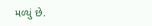મળ્યું છે.